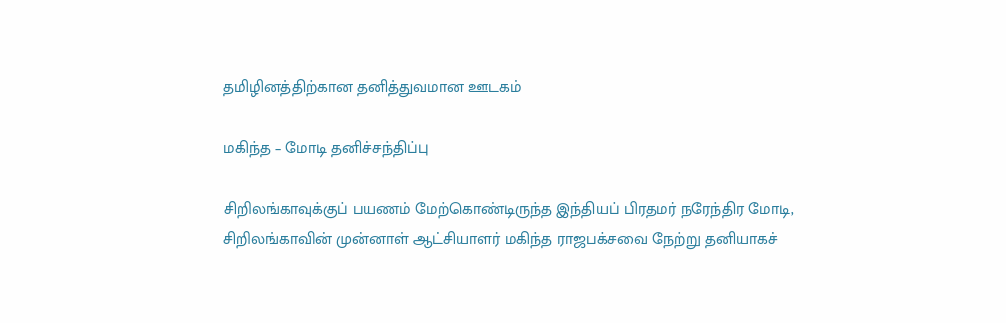தமிழினத்திற்கான தனித்துவமான ஊடகம்

மகிந்த – மோடி தனிச்சந்திப்பு

சிறிலங்காவுக்குப் பயணம் மேற்கொண்டிருந்த இந்தியப் பிரதமர் நரேந்திர மோடி, சிறிலங்காவின் முன்னாள் ஆட்சியாளர் மகிந்த ராஜபக்சவை நேற்று தனியாகச்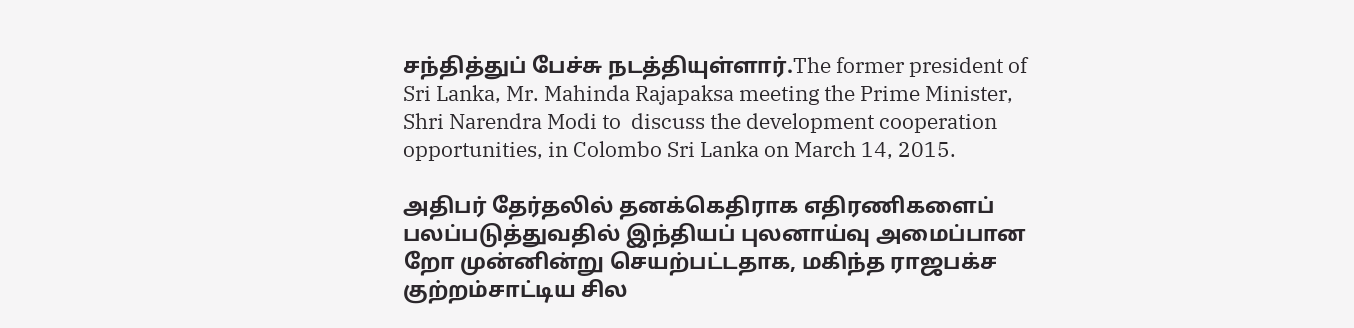சந்தித்துப் பேச்சு நடத்தியுள்ளார்.The former president of Sri Lanka, Mr. Mahinda Rajapaksa meeting the Prime Minister, Shri Narendra Modi to  discuss the development cooperation opportunities, in Colombo Sri Lanka on March 14, 2015.

அதிபர் தேர்தலில் தனக்கெதிராக எதிரணிகளைப் பலப்படுத்துவதில் இந்தியப் புலனாய்வு அமைப்பான றோ முன்னின்று செயற்பட்டதாக, மகிந்த ராஜபக்ச குற்றம்சாட்டிய சில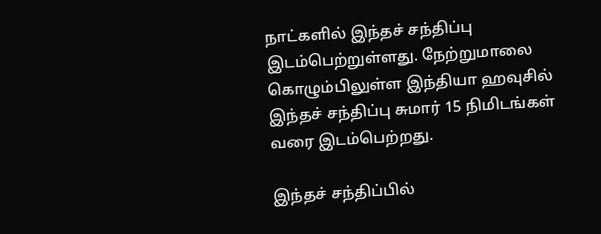நாட்களில் இந்தச் சந்திப்பு இடம்பெற்றுள்ளது. நேற்றுமாலை கொழும்பிலுள்ள இந்தியா ஹவுசில் இந்தச் சந்திப்பு சுமார் 15 நிமிடங்கள் வரை இடம்பெற்றது.

இந்தச் சந்திப்பில்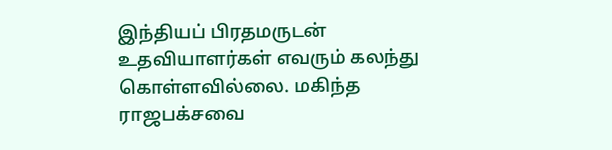இந்தியப் பிரதமருடன் உதவியாளர்கள் எவரும் கலந்து கொள்ளவில்லை. மகிந்த ராஜபக்சவை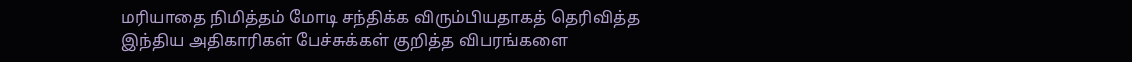மரியாதை நிமித்தம் மோடி சந்திக்க விரும்பியதாகத் தெரிவித்த இந்திய அதிகாரிகள் பேச்சுக்கள் குறித்த விபரங்களை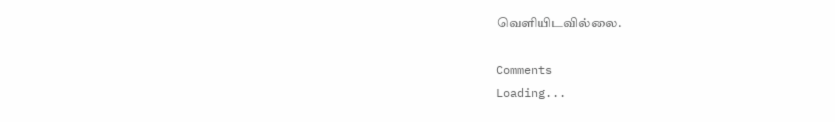வெளியிடவில்லை.

Comments
Loading...